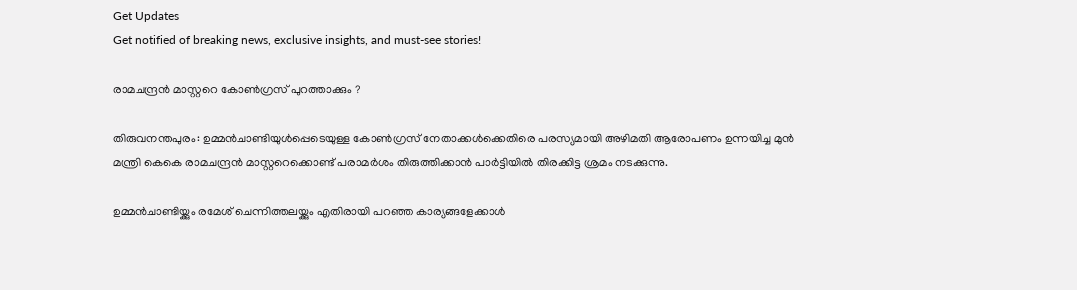Get Updates
Get notified of breaking news, exclusive insights, and must-see stories!

രാമചന്ദ്രന്‍ മാസ്റ്ററെ കോണ്‍ഗ്രസ് പുറത്താക്കും ?

തിരുവനന്തപുരം: ഉമ്മന്‍ചാണ്ടിയുള്‍പ്പെടെയുള്ള കോണ്‍ഗ്രസ് നേതാക്കള്‍ക്കെതിരെ പരസ്യമായി അഴിമതി ആരോപണം ഉന്നയിച്ച മുന്‍ മന്ത്രി കെകെ രാമചന്ദ്രന്‍ മാസ്റ്ററെക്കൊണ്ട് പരാമര്‍ശം തിരുത്തിക്കാന്‍ പാര്‍ട്ടിയില്‍ തിരക്കിട്ട ശ്രമം നടക്കുന്നു.

ഉമ്മന്‍ചാണ്ടിയ്ക്കും രമേശ് ചെന്നിത്തലയ്ക്കും എതിരായി പറഞ്ഞ കാര്യങ്ങളേക്കാള്‍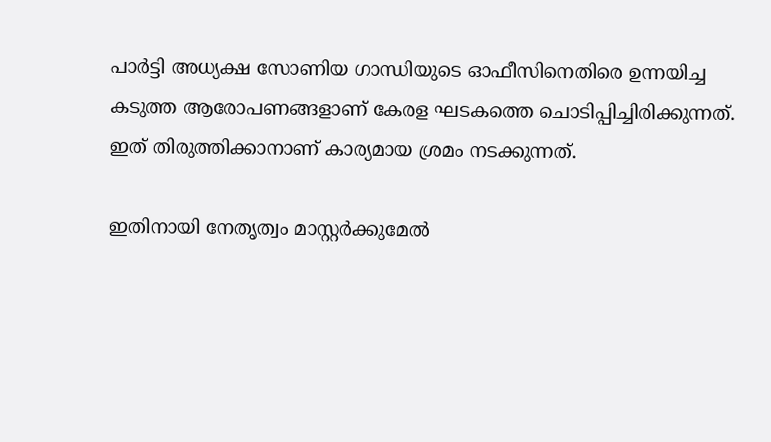പാര്‍ട്ടി അധ്യക്ഷ സോണിയ ഗാന്ധിയുടെ ഓഫീസിനെതിരെ ഉന്നയിച്ച കടുത്ത ആരോപണങ്ങളാണ് കേരള ഘടകത്തെ ചൊടിപ്പിച്ചിരിക്കുന്നത്. ഇത് തിരുത്തിക്കാനാണ് കാര്യമായ ശ്രമം നടക്കുന്നത്.

ഇതിനായി നേതൃത്വം മാസ്റ്റര്‍ക്കുമേല്‍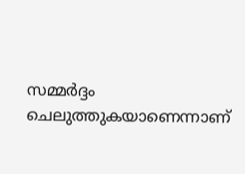സമ്മര്‍ദ്ദം ചെലുത്തുകയാണെന്നാണ്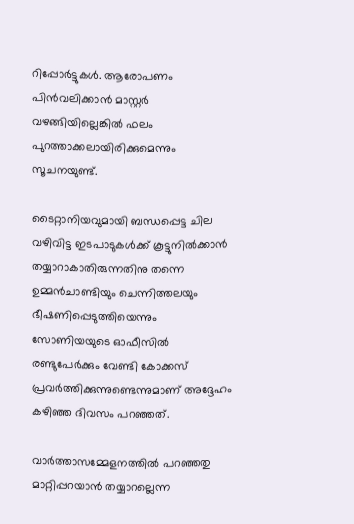റിപ്പോര്‍ട്ടുകള്‍. ആരോപണം പിന്‍വലിക്കാന്‍ മാസ്റ്റര്‍ വഴങ്ങിയില്ലെങ്കില്‍ ഫലം പുറത്താക്കലായിരിക്കുമെന്നും സൂചനയുണ്ട്.

ടൈറ്റാനിയവുമായി ബന്ധപ്പെട്ട ചില വഴിവിട്ട ഇടപാടുകള്‍ക്ക് കൂട്ടുനില്‍ക്കാന്‍ തയ്യാറാകാതിരുന്നതിനു തന്നെ ഉമ്മന്‍ചാണ്ടിയും ചെന്നിത്തലയും ഭീഷണിപ്പെടുത്തിയെന്നും സോണിയയുടെ ഓഫീസില്‍ രണ്ടുപേര്‍ക്കും വേണ്ടി കോക്കസ് പ്രവര്‍ത്തിക്കുന്നുണ്ടെന്നുമാണ് അദ്ദേഹം കഴിഞ്ഞ ദിവസം പറഞ്ഞത്.

വാര്‍ത്താസമ്മേളനത്തില്‍ പറഞ്ഞതു മാറ്റിപ്പറയാന്‍ തയ്യാറല്ലെന്ന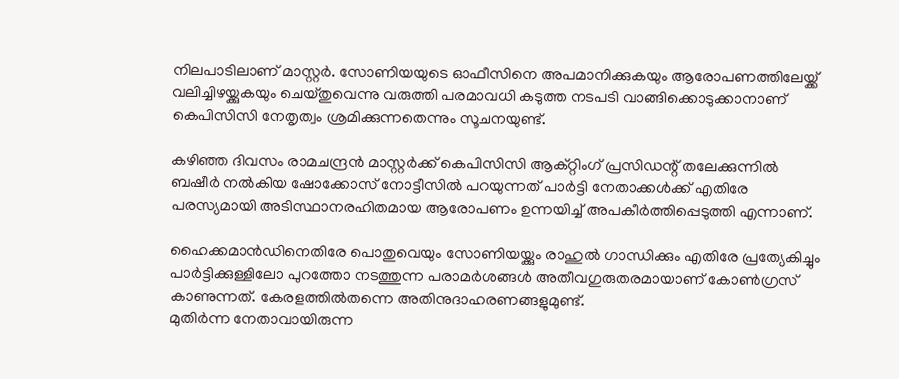നിലപാടിലാണ് മാസ്റ്റര്‍. സോണിയയുടെ ഓഫീസിനെ അപമാനിക്കുകയും ആരോപണത്തിലേയ്ക്ക് വലിച്ചിഴയ്ക്കുകയും ചെയ്തുവെന്നു വരുത്തി പരമാവധി കടുത്ത നടപടി വാങ്ങിക്കൊടുക്കാനാണ് കെപിസിസി നേതൃത്വം ശ്രമിക്കുന്നതെന്നും സൂചനയുണ്ട്.

കഴിഞ്ഞ ദിവസം രാമചന്ദ്രന്‍ മാസ്റ്റര്‍ക്ക് കെപിസിസി ആക്റ്റിംഗ് പ്രസിഡന്റ് തലേക്കുന്നില്‍ ബഷീര്‍ നല്‍കിയ ഷോക്കോസ് നോട്ടീസില്‍ പറയുന്നത് പാര്‍ട്ടി നേതാക്കള്‍ക്ക് എതിരേ പരസ്യമായി അടിസ്ഥാനരഹിതമായ ആരോപണം ഉന്നയിച്ച് അപകീര്‍ത്തിപ്പെടുത്തി എന്നാണ്.

ഹൈക്കമാന്‍ഡിനെതിരേ പൊതുവെയും സോണിയയ്ക്കും രാഹുല്‍ ഗാന്ധിക്കും എതിരേ പ്രത്യേകിച്ചും പാര്‍ട്ടിക്കുള്ളിലോ പുറത്തോ നടത്തുന്ന പരാമര്‍ശങ്ങള്‍ അതീവഗുരുതരമായാണ് കോണ്‍ഗ്രസ് കാണുന്നത്. കേരളത്തില്‍തന്നെ അതിനുദാഹരണങ്ങളുമുണ്ട്.
മുതിര്‍ന്ന നേതാവായിരുന്ന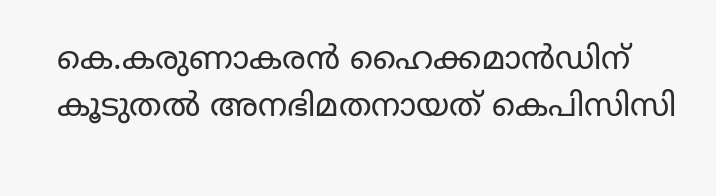കെ.കരുണാകരന്‍ ഹൈക്കമാന്‍ഡിന് കൂടുതല്‍ അനഭിമതനായത് കെപിസിസി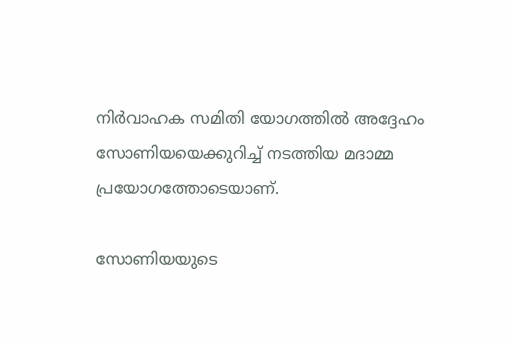നിര്‍വാഹക സമിതി യോഗത്തില്‍ അദ്ദേഹം സോണിയയെക്കുറിച്ച് നടത്തിയ മദാമ്മ പ്രയോഗത്തോടെയാണ്.

സോണിയയുടെ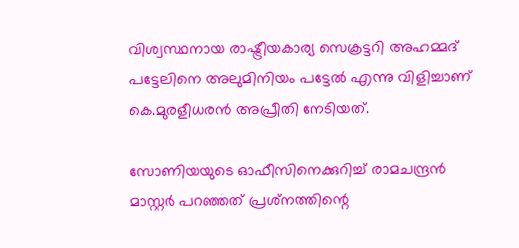വിശ്വസ്ഥനായ രാഷ്ട്രീയകാര്യ സെക്രട്ടറി അഹമ്മദ് പട്ടേലിനെ അലുമിനിയം പട്ടേല്‍ എന്നു വിളിച്ചാണ് കെ.മുരളീധരന്‍ അപ്രീതി നേടിയത്.

സോണിയയുടെ ഓഫീസിനെക്കുറിച്ച് രാമചന്ദ്രന്‍ മാസ്റ്റര്‍ പറഞ്ഞത് പ്രശ്‌നത്തിന്റെ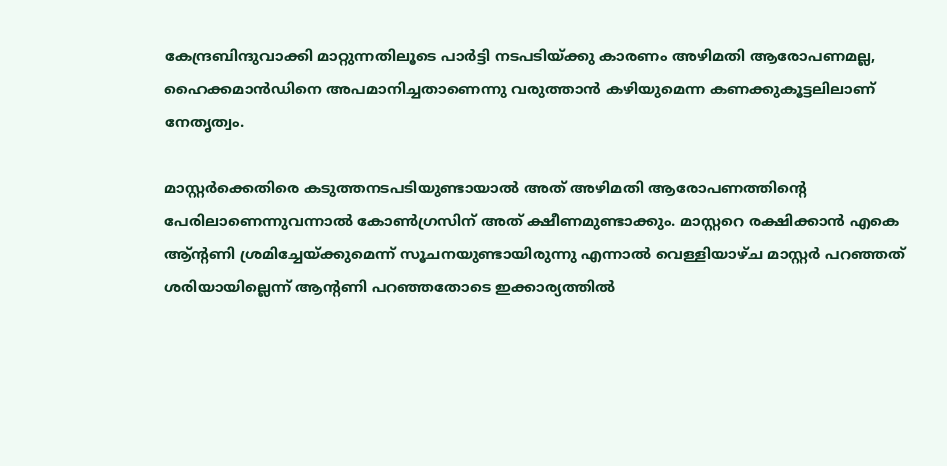കേന്ദ്രബിന്ദുവാക്കി മാറ്റുന്നതിലൂടെ പാര്‍ട്ടി നടപടിയ്ക്കു കാരണം അഴിമതി ആരോപണമല്ല, ഹൈക്കമാന്‍ഡിനെ അപമാനിച്ചതാണെന്നു വരുത്താന്‍ കഴിയുമെന്ന കണക്കുകൂട്ടലിലാണ് നേതൃത്വം.

മാസ്റ്റര്‍ക്കെതിരെ കടുത്തനടപടിയുണ്ടായാല്‍ അത് അഴിമതി ആരോപണത്തിന്റെ പേരിലാണെന്നുവന്നാല്‍ കോണ്‍ഗ്രസിന് അത് ക്ഷീണമുണ്ടാക്കും. മാസ്റ്ററെ രക്ഷിക്കാന്‍ എകെ ആ്ന്റണി ശ്രമിച്ചേയ്ക്കുമെന്ന് സൂചനയുണ്ടായിരുന്നു എന്നാല്‍ വെള്ളിയാഴ്ച മാസ്റ്റര്‍ പറഞ്ഞത് ശരിയായില്ലെന്ന് ആന്റണി പറഞ്ഞതോടെ ഇക്കാര്യത്തില്‍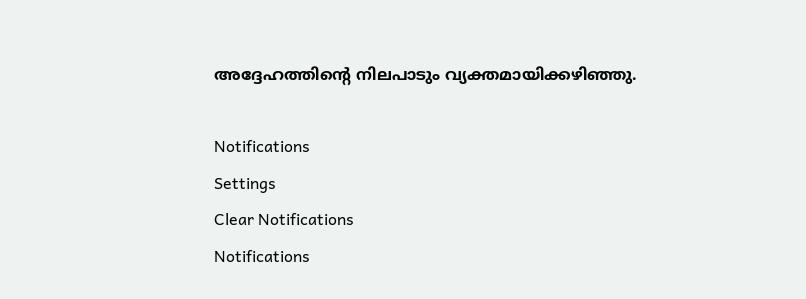അദ്ദേഹത്തിന്റെ നിലപാടും വ്യക്തമായിക്കഴിഞ്ഞു.

Notifications
Settings
Clear Notifications
Notifications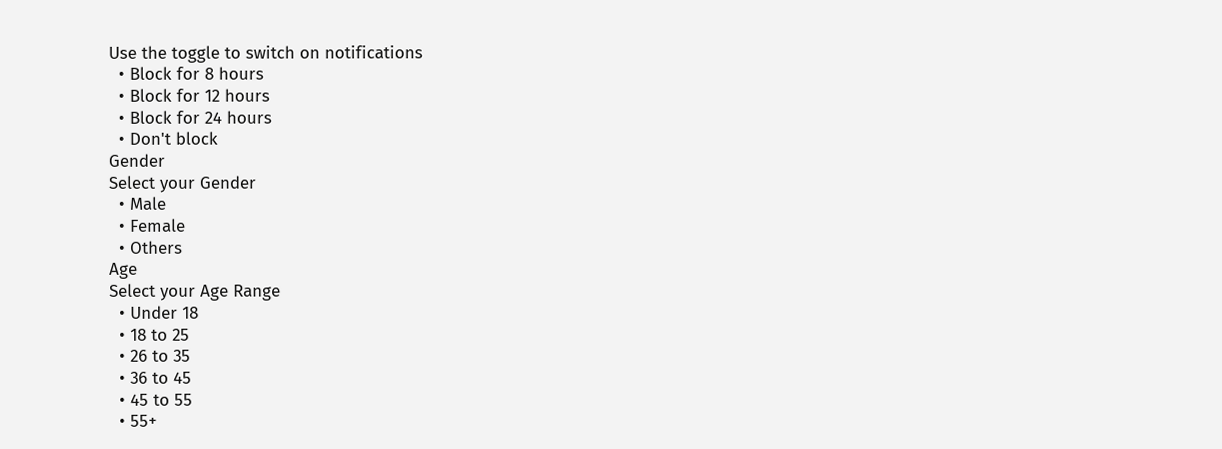Use the toggle to switch on notifications
  • Block for 8 hours
  • Block for 12 hours
  • Block for 24 hours
  • Don't block
Gender
Select your Gender
  • Male
  • Female
  • Others
Age
Select your Age Range
  • Under 18
  • 18 to 25
  • 26 to 35
  • 36 to 45
  • 45 to 55
  • 55+